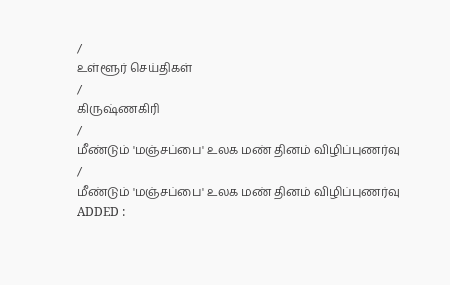/
உள்ளூர் செய்திகள்
/
கிருஷ்ணகிரி
/
மீண்டும் 'மஞ்சப்பை' உலக மண் தினம் விழிப்புணர்வு
/
மீண்டும் 'மஞ்சப்பை' உலக மண் தினம் விழிப்புணர்வு
ADDED :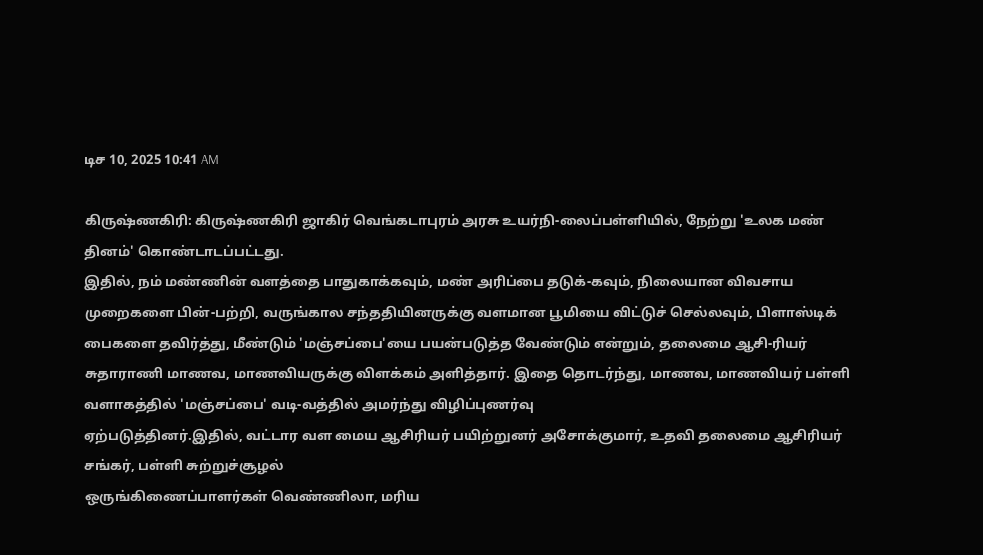டிச 10, 2025 10:41 AM

கிருஷ்ணகிரி: கிருஷ்ணகிரி ஜாகிர் வெங்கடாபுரம் அரசு உயர்நி-லைப்பள்ளியில், நேற்று 'உலக மண் தினம்' கொண்டாடப்பட்டது.
இதில், நம் மண்ணின் வளத்தை பாதுகாக்கவும், மண் அரிப்பை தடுக்-கவும், நிலையான விவசாய முறைகளை பின்-பற்றி, வருங்கால சந்ததியினருக்கு வளமான பூமியை விட்டுச் செல்லவும், பிளாஸ்டிக் பைகளை தவிர்த்து, மீண்டும் 'மஞ்சப்பை'யை பயன்படுத்த வேண்டும் என்றும், தலைமை ஆசி-ரியர் சுதாராணி மாணவ, மாணவியருக்கு விளக்கம் அளித்தார். இதை தொடர்ந்து, மாணவ, மாணவியர் பள்ளி வளாகத்தில் 'மஞ்சப்பை' வடி-வத்தில் அமர்ந்து விழிப்புணர்வு
ஏற்படுத்தினர்.இதில், வட்டார வள மைய ஆசிரியர் பயிற்றுனர் அசோக்குமார், உதவி தலைமை ஆசிரியர் சங்கர், பள்ளி சுற்றுச்சூழல்
ஒருங்கிணைப்பாளர்கள் வெண்ணிலா, மரிய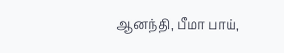ஆனந்தி, பீமா பாய்,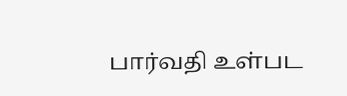பார்வதி உள்பட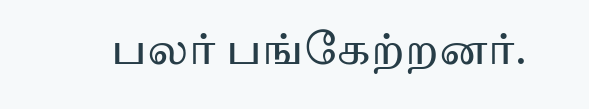பலர் பங்கேற்றனர்.